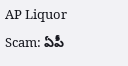AP Liquor Scam: ఏపీ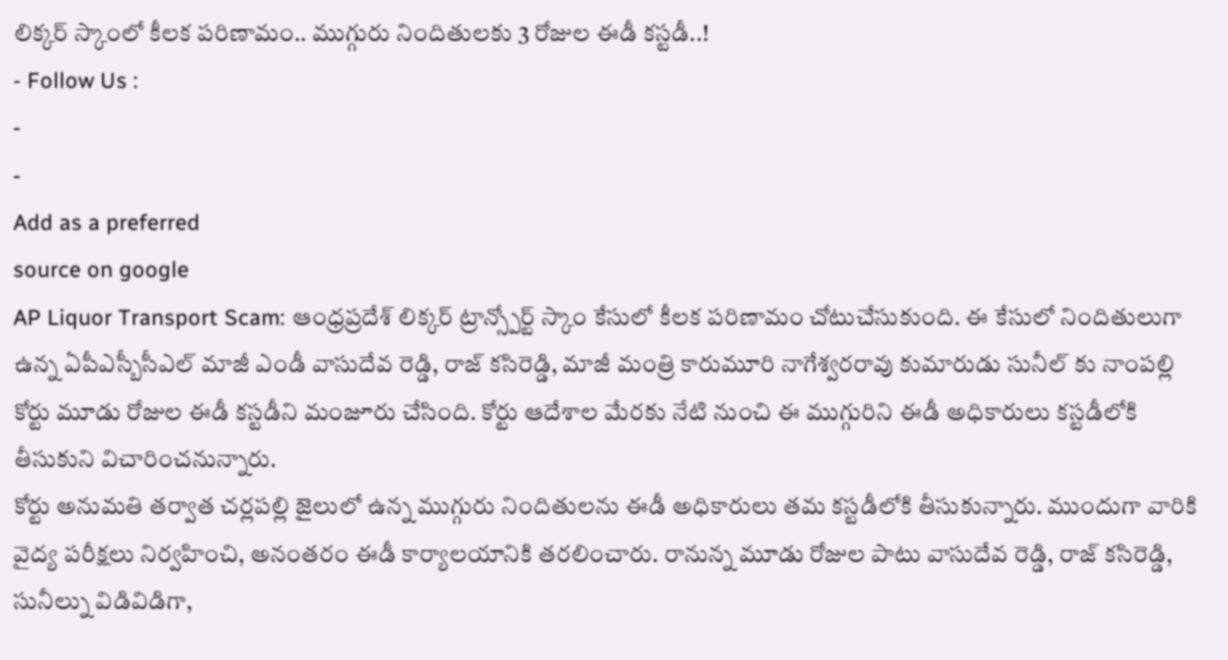లిక్కర్ స్కాంలో కీలక పరిణామం.. ముగ్గురు నిందితులకు 3 రోజుల ఈడీ కస్టడీ..!
- Follow Us :
-
-
Add as a preferred
source on google
AP Liquor Transport Scam: ఆంధ్రప్రదేశ్ లిక్కర్ ట్రాన్స్పోర్ట్ స్కాం కేసులో కీలక పరిణామం చోటుచేసుకుంది. ఈ కేసులో నిందితులుగా ఉన్న ఏపీఎస్బీసీఎల్ మాజీ ఎండీ వాసుదేవ రెడ్డి, రాజ్ కసిరెడ్డి, మాజీ మంత్రి కారుమూరి నాగేశ్వరరావు కుమారుడు సునీల్ కు నాంపల్లి కోర్టు మూడు రోజుల ఈడీ కస్టడీని మంజూరు చేసింది. కోర్టు ఆదేశాల మేరకు నేటి నుంచి ఈ ముగ్గురిని ఈడీ అధికారులు కస్టడీలోకి తీసుకుని విచారించనున్నారు.
కోర్టు అనుమతి తర్వాత చర్లపల్లి జైలులో ఉన్న ముగ్గురు నిందితులను ఈడీ అధికారులు తమ కస్టడీలోకి తీసుకున్నారు. ముందుగా వారికి వైద్య పరీక్షలు నిర్వహించి, అనంతరం ఈడీ కార్యాలయానికి తరలించారు. రానున్న మూడు రోజుల పాటు వాసుదేవ రెడ్డి, రాజ్ కసిరెడ్డి, సునీల్ను విడివిడిగా,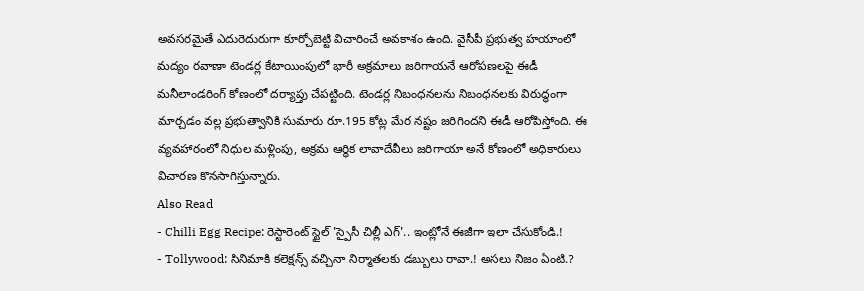అవసరమైతే ఎదురెదురుగా కూర్చోబెట్టి విచారించే అవకాశం ఉంది. వైసీపీ ప్రభుత్వ హయాంలో మద్యం రవాణా టెండర్ల కేటాయింపులో భారీ అక్రమాలు జరిగాయనే ఆరోపణలపై ఈడీ మనీలాండరింగ్ కోణంలో దర్యాప్తు చేపట్టింది. టెండర్ల నిబంధనలను నిబంధనలకు విరుద్ధంగా మార్చడం వల్ల ప్రభుత్వానికి సుమారు రూ.195 కోట్ల మేర నష్టం జరిగిందని ఈడీ ఆరోపిస్తోంది. ఈ వ్యవహారంలో నిధుల మళ్లింపు, అక్రమ ఆర్థిక లావాదేవీలు జరిగాయా అనే కోణంలో అధికారులు విచారణ కొనసాగిస్తున్నారు.
Also Read
- Chilli Egg Recipe: రెస్టారెంట్ స్టైల్ 'స్పైసీ చిల్లీ ఎగ్'.. ఇంట్లోనే ఈజీగా ఇలా చేసుకోండి.!
- Tollywood: సినిమాకి కలెక్షన్స్ వచ్చినా నిర్మాతలకు డబ్బులు రావా.! అసలు నిజం ఏంటి.?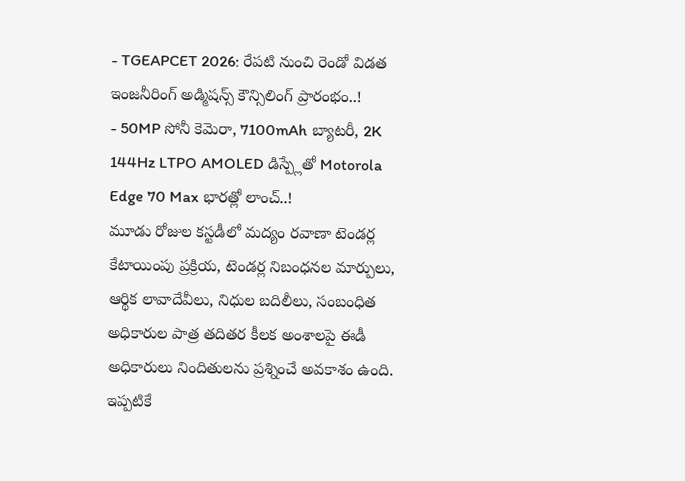- TGEAPCET 2026: రేపటి నుంచి రెండో విడత ఇంజనీరింగ్ అడ్మిషన్స్ కౌన్సిలింగ్ ప్రారంభం..!
- 50MP సోనీ కెమెరా, 7100mAh బ్యాటరీ, 2K 144Hz LTPO AMOLED డిస్ప్లేతో Motorola Edge 70 Max భారత్లో లాంచ్..!
మూడు రోజుల కస్టడీలో మద్యం రవాణా టెండర్ల కేటాయింపు ప్రక్రియ, టెండర్ల నిబంధనల మార్పులు, ఆర్థిక లావాదేవీలు, నిధుల బదిలీలు, సంబంధిత అధికారుల పాత్ర తదితర కీలక అంశాలపై ఈడీ అధికారులు నిందితులను ప్రశ్నించే అవకాశం ఉంది. ఇప్పటికే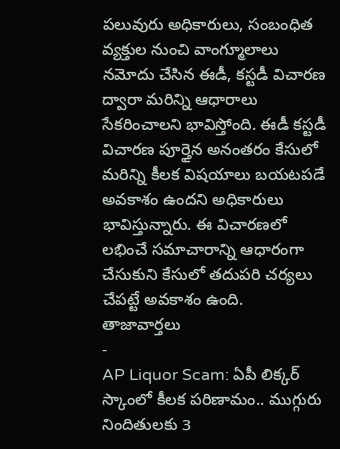పలువురు అధికారులు, సంబంధిత వ్యక్తుల నుంచి వాంగ్మూలాలు నమోదు చేసిన ఈడీ, కస్టడీ విచారణ ద్వారా మరిన్ని ఆధారాలు సేకరించాలని భావిస్తోంది. ఈడీ కస్టడీ విచారణ పూర్తైన అనంతరం కేసులో మరిన్ని కీలక విషయాలు బయటపడే అవకాశం ఉందని అధికారులు భావిస్తున్నారు. ఈ విచారణలో లభించే సమాచారాన్ని ఆధారంగా చేసుకుని కేసులో తదుపరి చర్యలు చేపట్టే అవకాశం ఉంది.
తాజావార్తలు
-
AP Liquor Scam: ఏపీ లిక్కర్ స్కాంలో కీలక పరిణామం.. ముగ్గురు నిందితులకు 3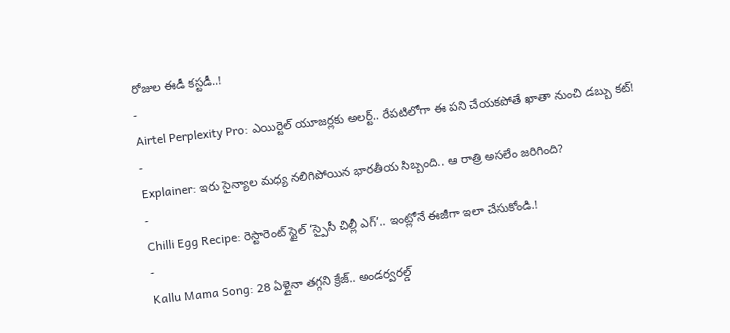రోజుల ఈడీ కస్టడీ..!
-
Airtel Perplexity Pro: ఎయిర్టెల్ యూజర్లకు అలర్ట్.. రేపటిలోగా ఈ పని చేయకపోతే ఖాతా నుంచి డబ్బు కట్!
-
Explainer: ఇరు సైన్యాల మధ్య నలిగిపోయిన భారతీయ సిబ్బంది.. ఆ రాత్రి అసలేం జరిగింది?
-
Chilli Egg Recipe: రెస్టారెంట్ స్టైల్ ‘స్పైసీ చిల్లీ ఎగ్’.. ఇంట్లోనే ఈజీగా ఇలా చేసుకోండి.!
-
Kallu Mama Song: 28 ఏళ్లైనా తగ్గని క్రేజ్.. అండర్వరల్డ్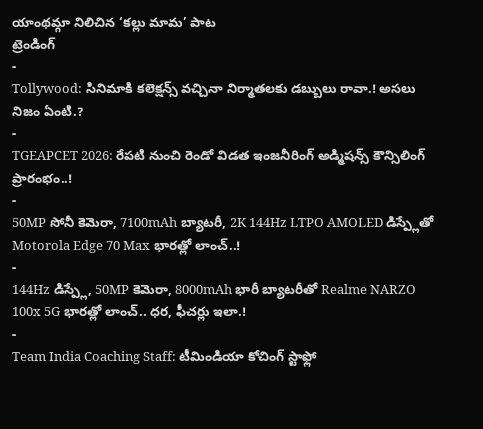యాంథమ్గా నిలిచిన ‘కల్లు మామ’ పాట
ట్రెండింగ్
-
Tollywood: సినిమాకి కలెక్షన్స్ వచ్చినా నిర్మాతలకు డబ్బులు రావా.! అసలు నిజం ఏంటి.?
-
TGEAPCET 2026: రేపటి నుంచి రెండో విడత ఇంజనీరింగ్ అడ్మిషన్స్ కౌన్సిలింగ్ ప్రారంభం..!
-
50MP సోనీ కెమెరా, 7100mAh బ్యాటరీ, 2K 144Hz LTPO AMOLED డిస్ప్లేతో Motorola Edge 70 Max భారత్లో లాంచ్..!
-
144Hz డిస్ప్లే, 50MP కెమెరా, 8000mAh భారీ బ్యాటరీతో Realme NARZO 100x 5G భారత్లో లాంచ్.. ధర, ఫీచర్లు ఇలా.!
-
Team India Coaching Staff: టీమిండియా కోచింగ్ స్టాఫ్లో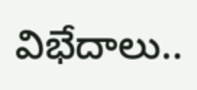విభేదాలు..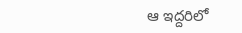ఆ ఇద్దరిలో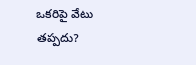ఒకరిపై వేటు తప్పదు?